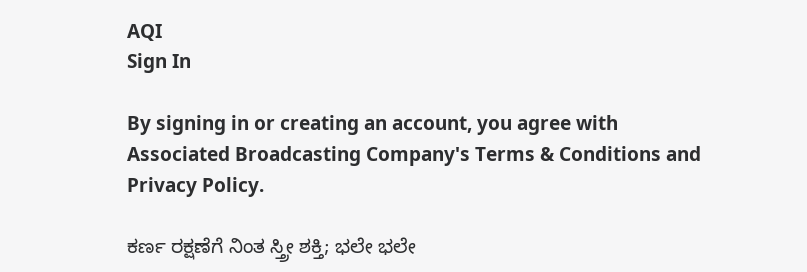AQI
Sign In

By signing in or creating an account, you agree with Associated Broadcasting Company's Terms & Conditions and Privacy Policy.

ಕರ್ಣ ರಕ್ಷಣೆಗೆ ನಿಂತ ಸ್ತ್ರೀ ಶಕ್ತಿ; ಭಲೇ ಭಲೇ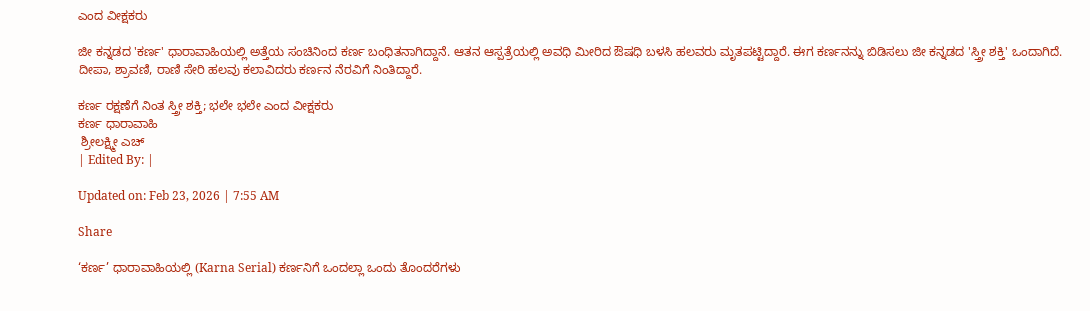ಎಂದ ವೀಕ್ಷಕರು

ಜೀ ಕನ್ನಡದ 'ಕರ್ಣ' ಧಾರಾವಾಹಿಯಲ್ಲಿ ಅತ್ತೆಯ ಸಂಚಿನಿಂದ ಕರ್ಣ ಬಂಧಿತನಾಗಿದ್ದಾನೆ. ಆತನ ಆಸ್ಪತ್ರೆಯಲ್ಲಿ ಅವಧಿ ಮೀರಿದ ಔಷಧಿ ಬಳಸಿ ಹಲವರು ಮೃತಪಟ್ಟಿದ್ದಾರೆ. ಈಗ ಕರ್ಣನನ್ನು ಬಿಡಿಸಲು ಜೀ ಕನ್ನಡದ 'ಸ್ತ್ರೀ ಶಕ್ತಿ' ಒಂದಾಗಿದೆ. ದೀಪಾ, ಶ್ರಾವಣಿ, ರಾಣಿ ಸೇರಿ ಹಲವು ಕಲಾವಿದರು ಕರ್ಣನ ನೆರವಿಗೆ ನಿಂತಿದ್ದಾರೆ.

ಕರ್ಣ ರಕ್ಷಣೆಗೆ ನಿಂತ ಸ್ತ್ರೀ ಶಕ್ತಿ; ಭಲೇ ಭಲೇ ಎಂದ ವೀಕ್ಷಕರು
ಕರ್ಣ ಧಾರಾವಾಹಿ
 ಶ್ರೀಲಕ್ಷ್ಮೀ ಎಚ್
| Edited By: |

Updated on: Feb 23, 2026 | 7:55 AM

Share

‘ಕರ್ಣ’ ಧಾರಾವಾಹಿಯಲ್ಲಿ (Karna Serial) ಕರ್ಣನಿಗೆ ಒಂದಲ್ಲಾ ಒಂದು ತೊಂದರೆಗಳು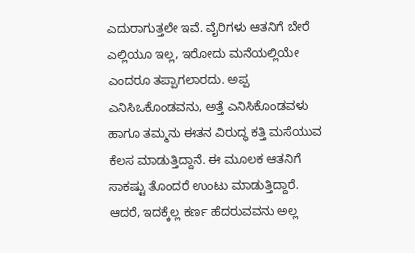ಎದುರಾಗುತ್ತಲೇ ಇವೆ. ವೈರಿಗಳು ಆತನಿಗೆ ಬೇರೆ ಎಲ್ಲಿಯೂ ಇಲ್ಲ, ಇರೋದು ಮನೆಯಲ್ಲಿಯೇ ಎಂದರೂ ತಪ್ಪಾಗಲಾರದು. ಅಪ್ಪ ಎನಿಸಿಒಕೊಂಡವನು, ಅತ್ತೆ ಎನಿಸಿಕೊಂಡವಳು ಹಾಗೂ ತಮ್ಮನು ಈತನ ವಿರುದ್ಧ ಕತ್ತಿ ಮಸೆಯುವ ಕೆಲಸ ಮಾಡುತ್ತಿದ್ದಾನೆ. ಈ ಮೂಲಕ ಆತನಿಗೆ ಸಾಕಷ್ಟು ತೊಂದರೆ ಉಂಟು ಮಾಡುತ್ತಿದ್ದಾರೆ. ಆದರೆ, ಇದಕ್ಕೆಲ್ಲ ಕರ್ಣ ಹೆದರುವವನು ಅಲ್ಲ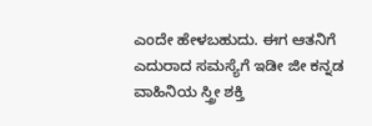ಎಂದೇ ಹೇಳಬಹುದು. ಈಗ ಆತನಿಗೆ ಎದುರಾದ ಸಮಸ್ಯೆಗೆ ಇಡೀ ಜೀ ಕನ್ನಡ ವಾಹಿನಿಯ ಸ್ತ್ರೀ ಶಕ್ತಿ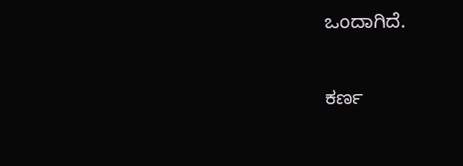ಒಂದಾಗಿದೆ.

ಕರ್ಣ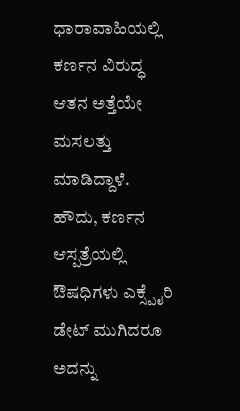ಧಾರಾವಾಹಿಯಲ್ಲಿ ಕರ್ಣನ ವಿರುದ್ಧ ಆತನ ಅತ್ತೆಯೇ ಮಸಲತ್ತು ಮಾಡಿದ್ದಾಳೆ. ಹೌದು, ಕರ್ಣನ ಆಸ್ಪತ್ರೆಯಲ್ಲಿ ಔಷಧಿಗಳು ಎಕ್ಸ್ಪೈರಿ ಡೇಟ್ ಮುಗಿದರೂ ಅದನ್ನು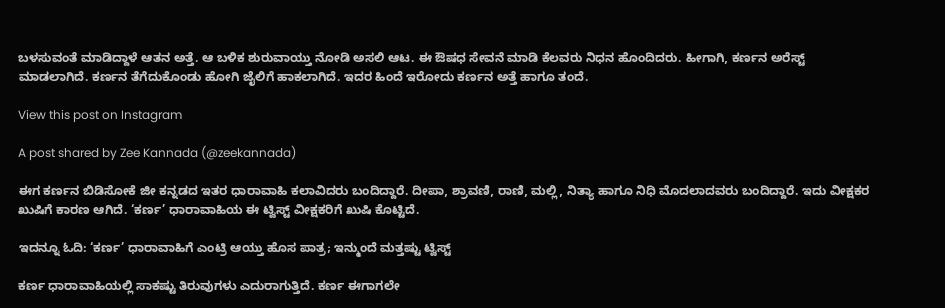ಬಳಸುವಂತೆ ಮಾಡಿದ್ದಾಳೆ ಆತನ ಅತ್ತೆ. ಆ ಬಳಿಕ ಶುರುವಾಯ್ತು ನೋಡಿ ಅಸಲಿ ಆಟ. ಈ ಔಷಧ ಸೇವನೆ ಮಾಡಿ ಕೆಲವರು ನಿಧನ ಹೊಂದಿದರು. ಹೀಗಾಗಿ, ಕರ್ಣನ ಅರೆಸ್ಟ್ ಮಾಡಲಾಗಿದೆ. ಕರ್ಣನ ತೆಗೆದುಕೊಂಡು ಹೋಗಿ ಜೈಲಿಗೆ ಹಾಕಲಾಗಿದೆ. ಇದರ ಹಿಂದೆ ಇರೋದು ಕರ್ಣನ ಅತ್ತೆ ಹಾಗೂ ತಂದೆ.

View this post on Instagram

A post shared by Zee Kannada (@zeekannada)

ಈಗ ಕರ್ಣನ ಬಿಡಿಸೋಕೆ ಜೀ ಕನ್ನಡದ ಇತರ ಧಾರಾವಾಹಿ ಕಲಾವಿದರು ಬಂದಿದ್ದಾರೆ. ದೀಪಾ, ಶ್ರಾವಣಿ, ರಾಣಿ, ಮಲ್ಲಿ, ನಿತ್ಯಾ ಹಾಗೂ ನಿಧಿ ಮೊದಲಾದವರು ಬಂದಿದ್ದಾರೆ. ಇದು ವೀಕ್ಷಕರ ಖುಷಿಗೆ ಕಾರಣ ಆಗಿದೆ. ‘ಕರ್ಣ’ ಧಾರಾವಾಹಿಯ ಈ ಟ್ವಿಸ್ಟ್ ವೀಕ್ಷಕರಿಗೆ ಖುಷಿ ಕೊಟ್ಟಿದೆ.

ಇದನ್ನೂ ಓದಿ: ‘ಕರ್ಣ’ ಧಾರಾವಾಹಿಗೆ ಎಂಟ್ರಿ ಆಯ್ತು ಹೊಸ ಪಾತ್ರ; ಇನ್ಮುಂದೆ ಮತ್ತಷ್ಟು ಟ್ವಿಸ್ಟ್

ಕರ್ಣ ಧಾರಾವಾಹಿಯಲ್ಲಿ ಸಾಕಷ್ಟು ತಿರುವುಗಳು ಎದುರಾಗುತ್ತಿದೆ. ಕರ್ಣ ಈಗಾಗಲೇ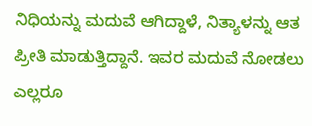ನಿಧಿಯನ್ನು ಮದುವೆ ಆಗಿದ್ದಾಳೆ, ನಿತ್ಯಾಳನ್ನು ಆತ ಪ್ರೀತಿ ಮಾಡುತ್ತಿದ್ದಾನೆ. ಇವರ ಮದುವೆ ನೋಡಲು ಎಲ್ಲರೂ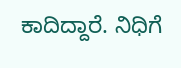ಕಾದಿದ್ದಾರೆ. ನಿಧಿಗೆ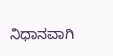ನಿಧಾನವಾಗಿ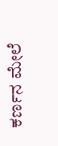ಕರ್ಣನ ಮೇಲೆ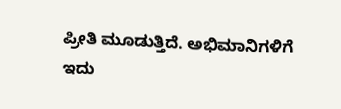ಪ್ರೀತಿ ಮೂಡುತ್ತಿದೆ. ಅಭಿಮಾನಿಗಳಿಗೆ ಇದು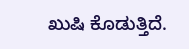ಖುಷಿ ಕೊಡುತ್ತಿದೆ.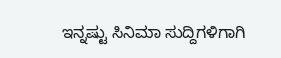ಇನ್ನಷ್ಟು ಸಿನಿಮಾ ಸುದ್ದಿಗಳಿಗಾಗಿ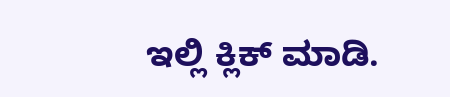ಇಲ್ಲಿ ಕ್ಲಿಕ್ ಮಾಡಿ.